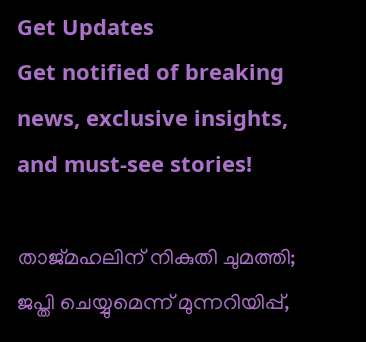Get Updates
Get notified of breaking news, exclusive insights, and must-see stories!

താജ്മഹലിന് നികുതി ചുമത്തി; ജപ്തി ചെയ്യുമെന്ന് മുന്നറിയിപ്പ്,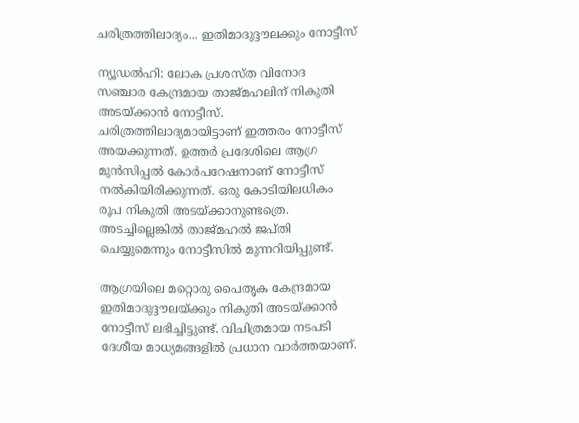ചരിത്രത്തിലാദ്യം... ഇതിമാദുദ്ദൗലക്കും നോട്ടീസ്

ന്യൂഡല്‍ഹി: ലോക പ്രശസ്ത വിനോദ സഞ്ചാര കേന്ദ്രമായ താജ്മഹലിന് നികുതി അടയ്ക്കാന്‍ നോട്ടീസ്. ചരിത്രത്തിലാദ്യമായിട്ടാണ് ഇത്തരം നോട്ടീസ് അയക്കുന്നത്. ഉത്തര്‍ പ്രദേശിലെ ആഗ്ര മുന്‍സിപ്പല്‍ കോര്‍പറേഷനാണ് നോട്ടീസ് നല്‍കിയിരിക്കുന്നത്. ഒരു കോടിയിലധികം രൂപ നികുതി അടയ്ക്കാനുണ്ടത്രെ. അടച്ചില്ലെങ്കില്‍ താജ്മഹല്‍ ജപ്തി ചെയ്യുമെന്നും നോട്ടീസില്‍ മുന്നറിയിപ്പുണ്ട്.

ആഗ്രയിലെ മറ്റൊരു പൈതൃക കേന്ദ്രമായ ഇതിമാദുദ്ദൗലയ്ക്കും നികുതി അടയ്ക്കാന്‍ നോട്ടീസ് ലഭിച്ചിട്ടുണ്ട്. വിചിത്രമായ നടപടി ദേശീയ മാധ്യമങ്ങളില്‍ പ്രധാന വാര്‍ത്തയാണ്.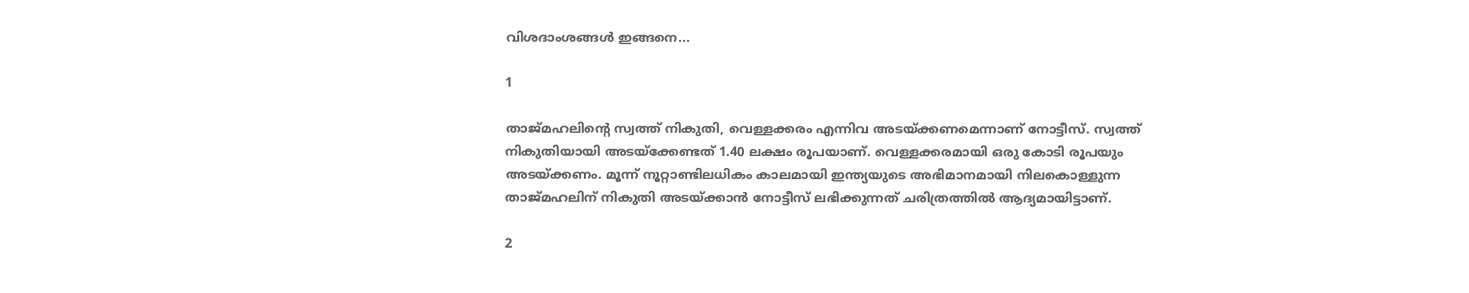വിശദാംശങ്ങള്‍ ഇങ്ങനെ...

1

താജ്മഹലിന്റെ സ്വത്ത് നികുതി, വെള്ളക്കരം എന്നിവ അടയ്ക്കണമെന്നാണ് നോട്ടീസ്. സ്വത്ത് നികുതിയായി അടയ്‌ക്കേണ്ടത് 1.40 ലക്ഷം രൂപയാണ്. വെള്ളക്കരമായി ഒരു കോടി രൂപയും അടയ്ക്കണം. മൂന്ന് നൂറ്റാണ്ടിലധികം കാലമായി ഇന്ത്യയുടെ അഭിമാനമായി നിലകൊള്ളുന്ന താജ്മഹലിന് നികുതി അടയ്ക്കാന്‍ നോട്ടീസ് ലഭിക്കുന്നത് ചരിത്രത്തില്‍ ആദ്യമായിട്ടാണ്.

2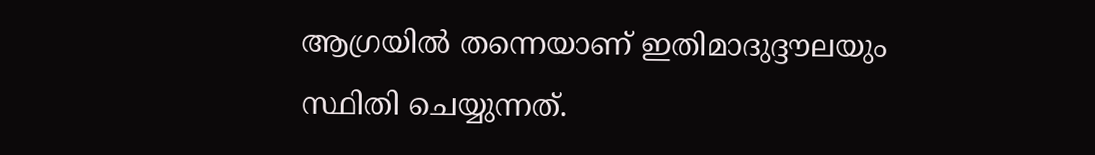ആഗ്രയില്‍ തന്നെയാണ് ഇതിമാദുദ്ദൗലയും സ്ഥിതി ചെയ്യുന്നത്.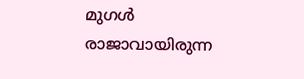മുഗള്‍ രാജാവായിരുന്ന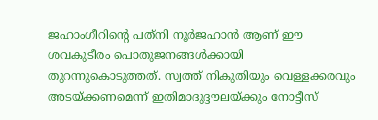ജഹാംഗീറിന്റെ പത്‌നി നൂര്‍ജഹാന്‍ ആണ് ഈ ശവകുടീരം പൊതുജനങ്ങള്‍ക്കായി തുറന്നുകൊടുത്തത്. സ്വത്ത് നികുതിയും വെള്ളക്കരവും അടയ്ക്കണമെന്ന് ഇതിമാദുദ്ദൗലയ്ക്കും നോട്ടീസ്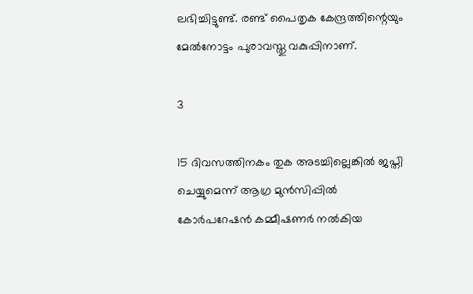ലഭിച്ചിട്ടുണ്ട്. രണ്ട് പൈതൃക കേന്ദ്രത്തിന്റെയും മേല്‍നോട്ടം പുരാവസ്തു വകുപ്പിനാണ്.

3

15 ദിവസത്തിനകം തുക അടച്ചില്ലെങ്കില്‍ ജപ്തി ചെയ്യുമെന്ന് ആഗ്ര മുന്‍സിപ്പില്‍ കോര്‍പറേഷന്‍ കമ്മീഷണര്‍ നല്‍കിയ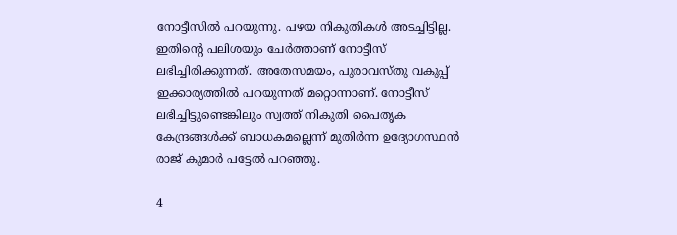നോട്ടീസില്‍ പറയുന്നു. പഴയ നികുതികള്‍ അടച്ചിട്ടില്ല. ഇതിന്റെ പലിശയും ചേര്‍ത്താണ് നോട്ടീസ് ലഭിച്ചിരിക്കുന്നത്. അതേസമയം, പുരാവസ്തു വകുപ്പ് ഇക്കാര്യത്തില്‍ പറയുന്നത് മറ്റൊന്നാണ്. നോട്ടീസ് ലഭിച്ചിട്ടുണ്ടെങ്കിലും സ്വത്ത് നികുതി പൈതൃക കേന്ദ്രങ്ങള്‍ക്ക് ബാധകമല്ലെന്ന് മുതിര്‍ന്ന ഉദ്യോഗസ്ഥന്‍ രാജ് കുമാര്‍ പട്ടേല്‍ പറഞ്ഞു.

4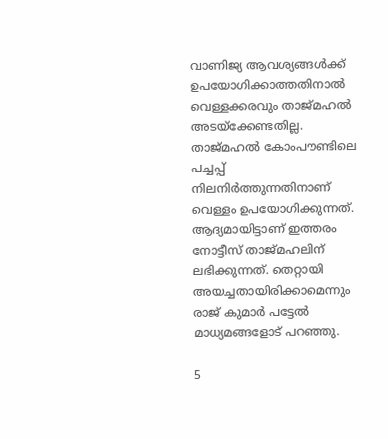വാണിജ്യ ആവശ്യങ്ങള്‍ക്ക് ഉപയോഗിക്കാത്തതിനാല്‍ വെള്ളക്കരവും താജ്മഹല്‍ അടയ്‌ക്കേണ്ടതില്ല. താജ്മഹല്‍ കോംപൗണ്ടിലെ പച്ചപ്പ് നിലനിര്‍ത്തുന്നതിനാണ് വെള്ളം ഉപയോഗിക്കുന്നത്. ആദ്യമായിട്ടാണ് ഇത്തരം നോട്ടീസ് താജ്മഹലിന് ലഭിക്കുന്നത്. തെറ്റായി അയച്ചതായിരിക്കാമെന്നും രാജ് കുമാര്‍ പട്ടേല്‍ മാധ്യമങ്ങളോട് പറഞ്ഞു.

5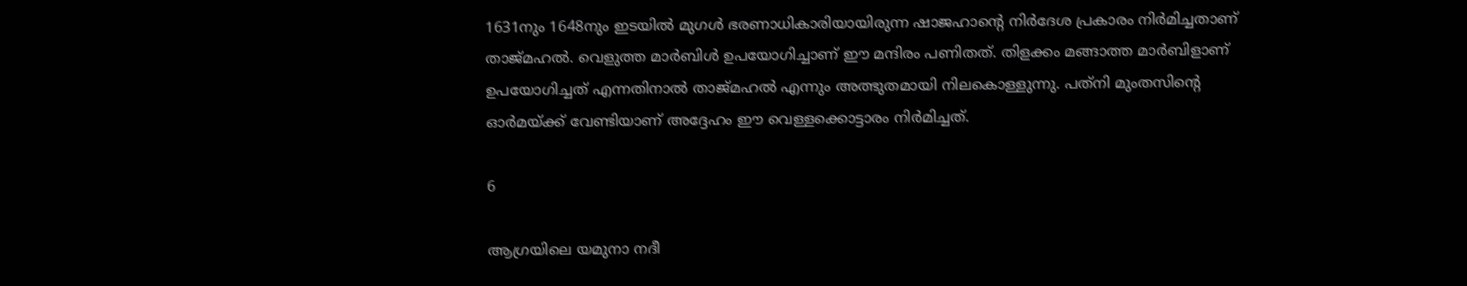1631നും 1648നും ഇടയില്‍ മുഗള്‍ ഭരണാധികാരിയായിരുന്ന ഷാജഹാന്റെ നിര്‍ദേശ പ്രകാരം നിര്‍മിച്ചതാണ് താജ്മഹല്‍. വെളുത്ത മാര്‍ബിള്‍ ഉപയോഗിച്ചാണ് ഈ മന്ദിരം പണിതത്. തിളക്കം മങ്ങാത്ത മാര്‍ബിളാണ് ഉപയോഗിച്ചത് എന്നതിനാല്‍ താജ്മഹല്‍ എന്നും അത്ഭുതമായി നിലകൊള്ളുന്നു. പത്‌നി മുംതസിന്റെ ഓര്‍മയ്ക്ക് വേണ്ടിയാണ് അദ്ദേഹം ഈ വെള്ളക്കൊട്ടാരം നിര്‍മിച്ചത്.

6

ആഗ്രയിലെ യമുനാ നദീ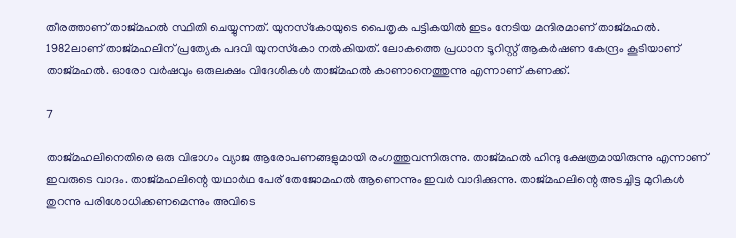തീരത്താണ് താജ്മഹല്‍ സ്ഥിതി ചെയ്യുന്നത്. യുനസ്‌കോയുടെ പൈതൃക പട്ടികയില്‍ ഇടം നേടിയ മന്ദിരമാണ് താജ്മഹല്‍. 1982ലാണ് താജ്മഹലിന് പ്രത്യേക പദവി യുനസ്‌കോ നല്‍കിയത്. ലോകത്തെ പ്രധാന ടൂറിസ്റ്റ് ആകര്‍ഷണ കേന്ദ്രം കൂടിയാണ് താജ്മഹല്‍. ഓരോ വര്‍ഷവും ഒരുലക്ഷം വിദേശികള്‍ താജ്മഹല്‍ കാണാനെത്തുന്നു എന്നാണ് കണക്ക്.

7

താജ്മഹലിനെതിരെ ഒരു വിഭാഗം വ്യാജ ആരോപണങ്ങളുമായി രംഗത്തുവന്നിരുന്നു. താജ്മഹല്‍ ഹിന്ദു ക്ഷേത്രമായിരുന്നു എന്നാണ് ഇവരുടെ വാദം. താജ്മഹലിന്റെ യഥാര്‍ഥ പേര് തേജോമഹല്‍ ആണെന്നും ഇവര്‍ വാദിക്കുന്നു. താജ്മഹലിന്റെ അടച്ചിട്ട മുറികള്‍ തുറന്നു പരിശോധിക്കണമെന്നും അവിടെ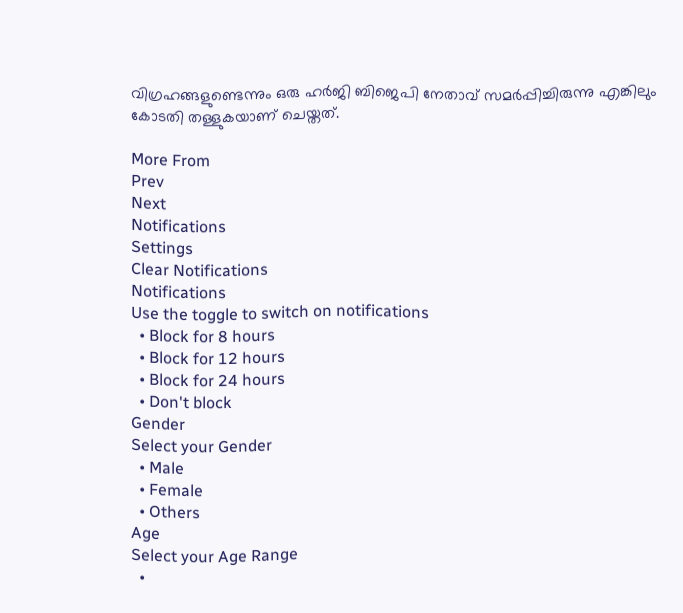വിഗ്രഹങ്ങളുണ്ടെന്നും ഒരു ഹര്‍ജി ബിജെപി നേതാവ് സമര്‍പ്പിച്ചിരുന്നു എങ്കിലും കോടതി തള്ളുകയാണ് ചെയ്തത്.

More From
Prev
Next
Notifications
Settings
Clear Notifications
Notifications
Use the toggle to switch on notifications
  • Block for 8 hours
  • Block for 12 hours
  • Block for 24 hours
  • Don't block
Gender
Select your Gender
  • Male
  • Female
  • Others
Age
Select your Age Range
  •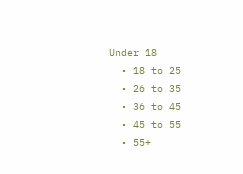Under 18
  • 18 to 25
  • 26 to 35
  • 36 to 45
  • 45 to 55
  • 55+